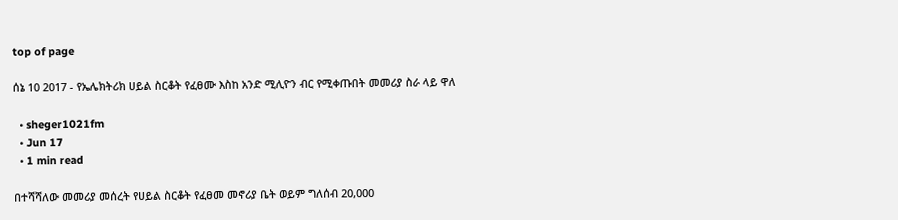top of page

ሰኔ 10 2017 - የኤሌክትሪክ ሀይል ስርቆት የፈፀሙ እስከ አንድ ሚሊዮን ብር የሚቀጡበት መመሪያ ስራ ላይ ዋለ

  • sheger1021fm
  • Jun 17
  • 1 min read

በተሻሻለው መመሪያ መሰረት የሀይል ስርቆት የፈፀመ መኖሪያ ቤት ወይም ግለሰብ 20,000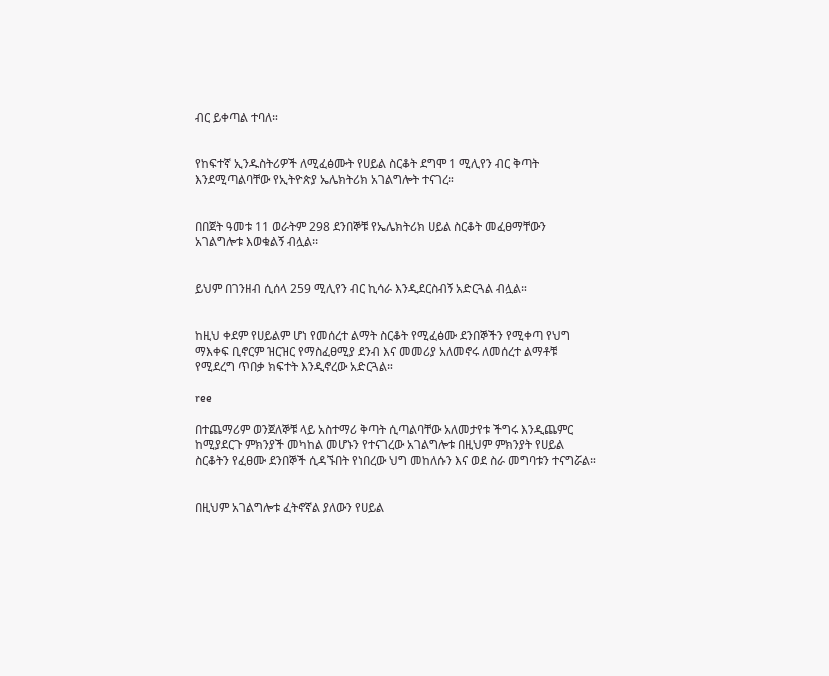ብር ይቀጣል ተባለ።


የከፍተኛ ኢንዱስትሪዎች ለሚፈፅሙት የሀይል ስርቆት ደግሞ 1 ሚሊየን ብር ቅጣት እንደሚጣልባቸው የኢትዮጵያ ኤሌክትሪክ አገልግሎት ተናገረ።


በበጀት ዓመቱ 11 ወራትም 298 ደንበኞቹ የኤሌክትሪክ ሀይል ስርቆት መፈፀማቸውን አገልግሎቱ እወቁልኝ ብሏል፡፡


ይህም በገንዘብ ሲሰላ 259 ሚሊየን ብር ኪሳራ እንዲደርስብኝ አድርጓል ብሏል።


ከዚህ ቀደም የሀይልም ሆነ የመሰረተ ልማት ስርቆት የሚፈፅሙ ደንበኞችን የሚቀጣ የህግ ማእቀፍ ቢኖርም ዝርዝር የማስፈፀሚያ ደንብ እና መመሪያ አለመኖሩ ለመሰረተ ልማቶቹ የሚደረግ ጥበቃ ክፍተት እንዲኖረው አድርጓል።

ree

በተጨማሪም ወንጀለኞቹ ላይ አስተማሪ ቅጣት ሲጣልባቸው አለመታየቱ ችግሩ እንዲጨምር ከሚያደርጉ ምክንያች መካከል መሆኑን የተናገረው አገልግሎቱ በዚህም ምክንያት የሀይል ስርቆትን የፈፀሙ ደንበኞች ሲዳኙበት የነበረው ህግ መከለሱን እና ወደ ስራ መግባቱን ተናግሯል።


በዚህም አገልግሎቱ ፈትኖኛል ያለውን የሀይል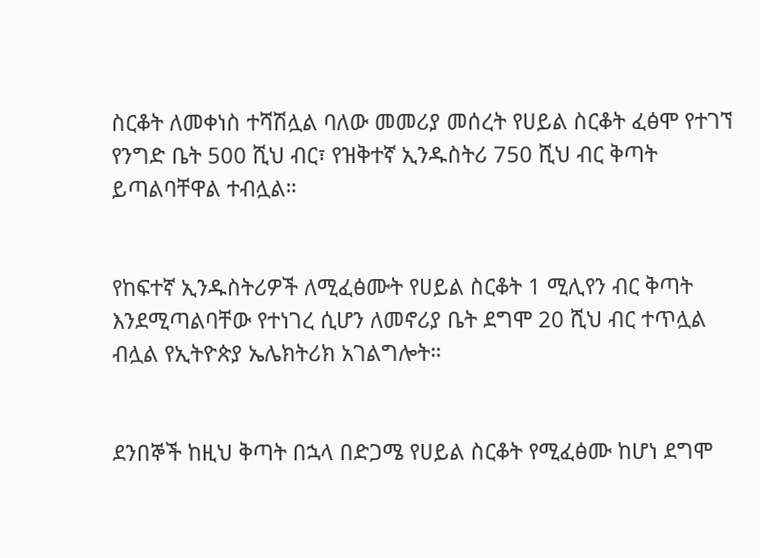ስርቆት ለመቀነስ ተሻሽሏል ባለው መመሪያ መሰረት የሀይል ስርቆት ፈፅሞ የተገኘ የንግድ ቤት 500 ሺህ ብር፣ የዝቅተኛ ኢንዱስትሪ 750 ሺህ ብር ቅጣት ይጣልባቸዋል ተብሏል።


የከፍተኛ ኢንዱስትሪዎች ለሚፈፅሙት የሀይል ስርቆት 1 ሚሊየን ብር ቅጣት እንደሚጣልባቸው የተነገረ ሲሆን ለመኖሪያ ቤት ደግሞ 20 ሺህ ብር ተጥሏል ብሏል የኢትዮጵያ ኤሌክትሪክ አገልግሎት።


ደንበኞች ከዚህ ቅጣት በኋላ በድጋሜ የሀይል ስርቆት የሚፈፅሙ ከሆነ ደግሞ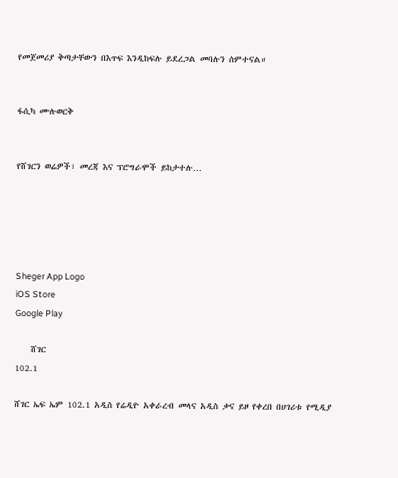የመጀመሪያ ቅጣታቸውን በእጥፍ እንዲከፍሉ ይደረጋል መባሉን ሰምተናል።


ፋሲካ ሙሉወርቅ


የሸገርን ወሬዎች፣ መረጃ እና ፕሮግራሞች ይከታተሉ…





Sheger App Logo
iOS Store
Google Play

    ሸገር
102.1

ሸገር ኤፍ ኤም 102.1 አዲስ የሬዲዮ አቀራረብ መላና አዲስ ቃና ይዞ የቀረበ በሀገሪቱ የሚዲያ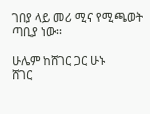ገበያ ላይ መሪ ሚና የሚጫወት ጣቢያ ነው፡፡

ሁሌም ከሸገር ጋር ሁኑ
ሸገር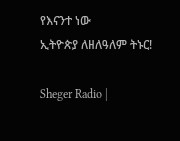የእናንተ ነው
ኢትዮጵያ ለዘለዓለም ትኑር!

Sheger Radio |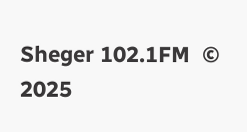Sheger 102.1FM  © 2025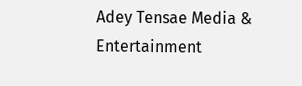Adey Tensae Media & Entertainment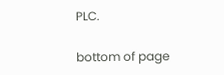PLC.

bottom of page